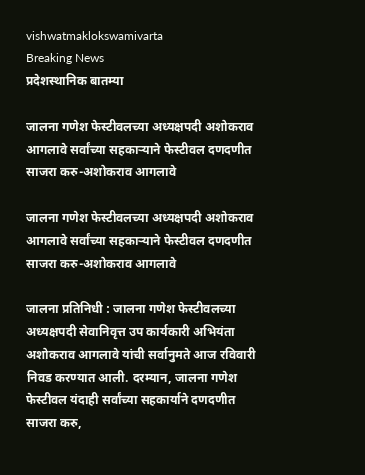vishwatmaklokswamivarta
Breaking News
प्रदेशस्थानिक बातम्या

जालना गणेश फेस्टीवलच्या अध्यक्षपदी अशोकराव आगलावे सर्वांच्या सहकार्‍याने फेस्टीवल दणदणीत साजरा करु-अशोकराव आगलावे

जालना गणेश फेस्टीवलच्या अध्यक्षपदी अशोकराव आगलावे सर्वांच्या सहकार्‍याने फेस्टीवल दणदणीत साजरा करु-अशोकराव आगलावे

जालना प्रतिनिधी : जालना गणेश फेस्टीवलच्या अध्यक्षपदी सेवानिवृत्त उप कार्यकारी अभियंता अशोकराव आगलावे यांची सर्वानुमते आज रविवारी निवड करण्यात आली. दरम्यान, जालना गणेश फेस्टीवल यंदाही सर्वांच्या सहकार्याने दणदणीत साजरा करु,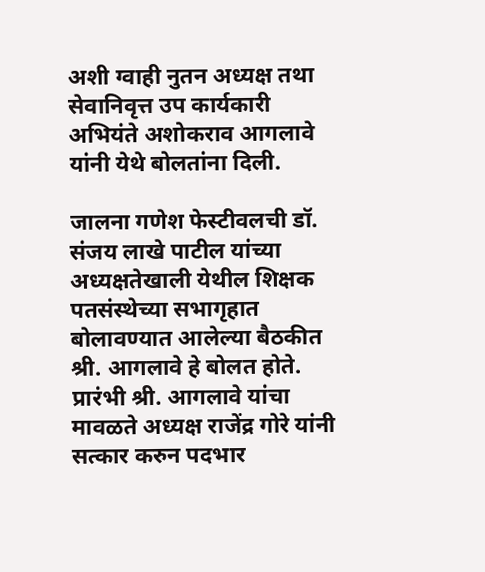अशी ग्वाही नुतन अध्यक्ष तथा सेवानिवृत्त उप कार्यकारी अभियंते अशोकराव आगलावे यांनी येथे बोलतांना दिली.

जालना गणेश फेस्टीवलची डॉ. संजय लाखे पाटील यांच्या अध्यक्षतेखाली येथील शिक्षक पतसंस्थेच्या सभागृहात बोलावण्यात आलेल्या बैठकीत श्री. आगलावे हे बोलत होते. प्रारंभी श्री. आगलावे यांचा मावळते अध्यक्ष राजेंद्र गोरे यांनी सत्कार करुन पदभार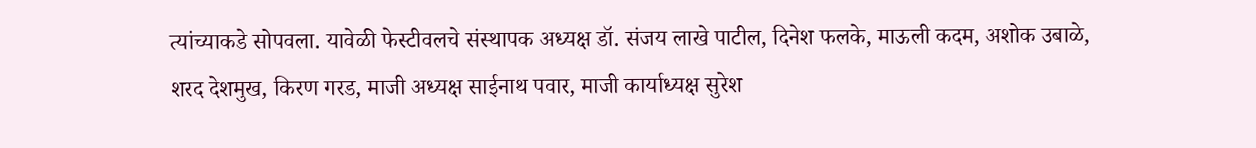त्यांच्याकडे सोपवला. यावेळी फेस्टीवलचे संस्थापक अध्यक्ष डॉ. संजय लाखे पाटील, दिनेश फलके, माऊली कदम, अशोक उबाळे, शरद देशमुख, किरण गरड, माजी अध्यक्ष साईनाथ पवार, माजी कार्याध्यक्ष सुरेश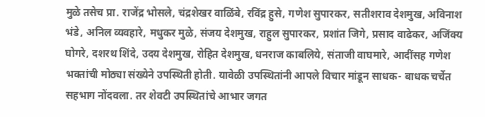मुळे तसेच प्रा. राजेंद्र भोसले, चंद्रशेखर वाळिंबे, रविंद्र हुसे, गणेश सुपारकर, सतीशराव देशमुख, अविनाश भंडे, अनिल व्यवहारे, मधुकर मुळे, संजय देशमुख, राहुल सुपारकर, प्रशांत जिगे, प्रसाद वाढेकर, अजिंक्य घोगरे, दशरथ शिंदे, उदय देशमुख, रोहित देशमुख, धनराज काबलिये, संताजी वाघमारे, आदींसह गणेश भक्तांची मोठ्या संख्येने उपस्थिती होती. यावेळी उपस्थितांनी आपले विचार मांडून साधक- बाधक चर्चेत सहभाग नोंदवला. तर शेवटी उपस्थितांचे आभार जगत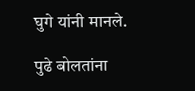घुगे यांनी मानले.

पुढे बोलतांना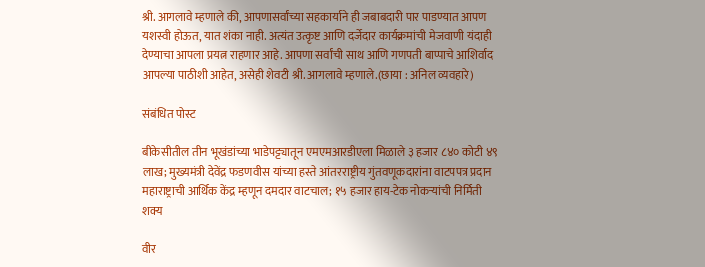श्री. आगलावे म्हणाले की, आपणासर्वांच्या सहकार्याने ही जबाबदारी पार पाडण्यात आपण यशस्वी होऊत, यात शंका नाही. अत्यंत उत्कृष्ट आणि दर्जेदार कार्यक्रमांची मेजवाणी यंदाही देण्याचा आपला प्रयत्न राहणार आहे. आपणा सर्वांची साथ आणि गणपती बाप्पाचे आशिर्वाद आपल्या पाठीशी आहेत, असेही शेवटी श्री. आगलावे म्हणाले.(छाया : अनिल व्यवहारे)

संबंधित पोस्ट

बीकेसीतील तीन भूखंडांच्या भाडेपट्ट्यातून एमएमआरडीएला मिळाले ३ हजार ८४० कोटी ४९ लाख; मुख्यमंत्री देवेंद्र फडणवीस यांच्या हस्ते आंतरराष्ट्रीय गुंतवणूकदारांना वाटपपत्र प्रदान महाराष्ट्राची आर्थिक केंद्र म्हणून दमदार वाटचाल; १५ हजार हाय-टेक नोकऱ्यांची निर्मिती शक्य

वीर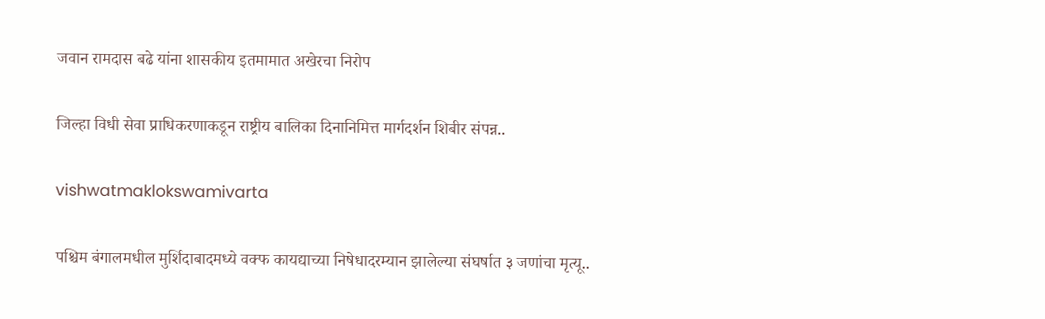जवान रामदास बढे यांना शासकीय इतमामात अखेरचा निरोप

जिल्हा विधी सेवा प्राधिकरणाकडून राष्ट्रीय बालिका दिनानिमित्त मार्गदर्शन शिबीर संपन्न..

vishwatmaklokswamivarta

पश्चिम बंगालमधील मुर्शिदाबादमध्ये वक्फ कायद्याच्या निषेधादरम्यान झालेल्या संघर्षात ३ जणांचा मृत्यू..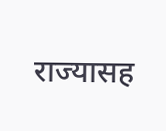राज्यासह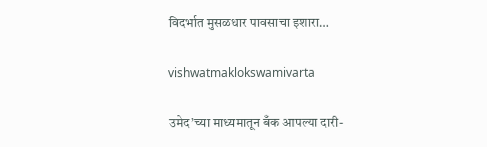विदर्भात मुसळधार पावसाचा इशारा…

vishwatmaklokswamivarta

उमेद’च्या माध्यमातून बँक आपल्या दारी-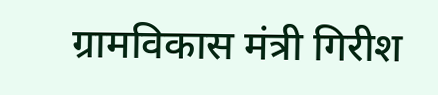ग्रामविकास मंत्री गिरीश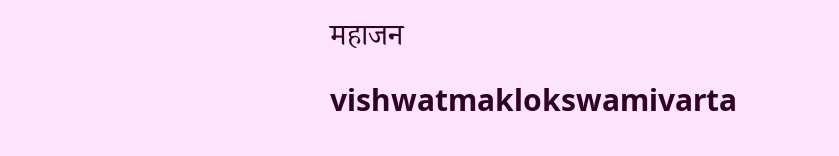महाजन

vishwatmaklokswamivarta